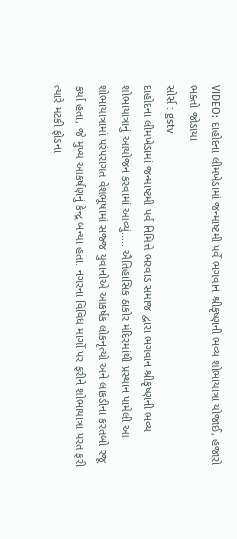VIDEO: દાહોદના લીમખેડામાં જન્માષ્ટમી પર્વે ભગવાન શ્રીકૃષ્ણની ભવ્ય શોભાયાત્રા યોજાઈ, હજારો ભક્તો જોડાયા
સોર્સ : gstv
દાહોદના લીમખેડામાં જન્માષ્ટમી પર્વ નિમિત્તે ભરવાડ સમાજ દ્વારા ભગવાન શ્રીકૃષ્ણની ભવ્ય શોભાયાત્રાનું આયોજન કરવામાં આવ્યું..... ઐતિહાસિક ઠાકોર મંદિરમાંથી પ્રસ્થાન પામેલી આ શોભાયાત્રામાં પરંપરાગત વેશભૂષામાં સજ્જ યુવાનોએ આકર્ષક લોકનૃત્યો અને લાકડીના કરતબો રજૂ કર્યા હતા, જે મુખ્ય આકર્ષણનું કેન્દ્ર બન્યા હતા. નગરના વિવિધ માર્ગો પર ફરીને શોભાયાત્રા પરત ફરી ત્યારે મટકી ફોડના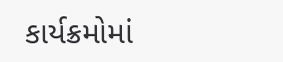કાર્યક્રમોમાં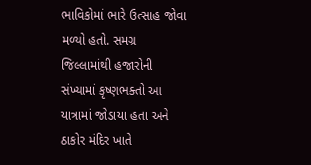ભાવિકોમાં ભારે ઉત્સાહ જોવા મળ્યો હતો. સમગ્ર જિલ્લામાંથી હજારોની સંખ્યામાં કૃષ્ણભક્તો આ યાત્રામાં જોડાયા હતા અને ઠાકોર મંદિર ખાતે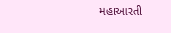મહાઆરતી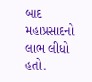બાદ મહાપ્રસાદનો લાભ લીધો હતો.